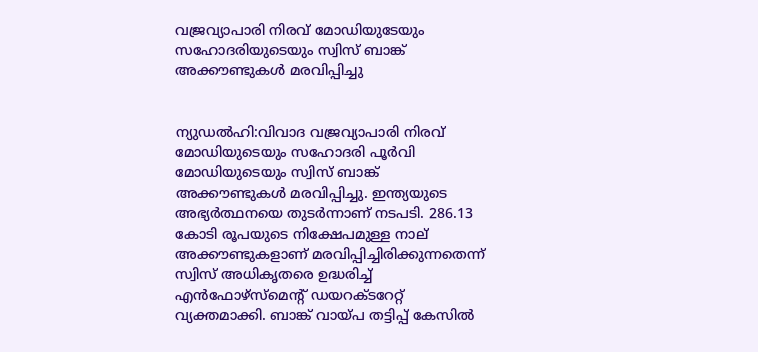വജ്രവ്യാപാരി നിരവ് മോഡിയുടേയും സഹോദരിയുടെയും സ്വിസ് ബാങ്ക് അക്കൗണ്ടുകൾ‍ മരവിപ്പിച്ചു


ന്യുഡൽ‍ഹി:വിവാദ വജ്രവ്യാപാരി നിരവ് മോഡിയുടെയും സഹോദരി പൂർ‍വി മോഡിയുടെയും സ്വിസ് ബാങ്ക് അക്കൗണ്ടുകൾ‍ മരവിപ്പിച്ചു. ഇന്ത്യയുടെ അഭ്യർ‍ത്ഥനയെ തുടർ‍ന്നാണ് നടപടി. 286.13 കോടി രൂപയുടെ നിക്ഷേപമുള്ള നാല് അക്കൗണ്ടുകളാണ് മരവിപ്പിച്ചിരിക്കുന്നതെന്ന് സ്വിസ് അധികൃതരെ ഉദ്ധരിച്ച് എൻഫോഴ്‌സ്‌മെന്റ് ഡയറക്ടറേറ്റ് വ്യക്തമാക്കി. ബാങ്ക് വായ്പ തട്ടിപ്പ് കേസിൽ‍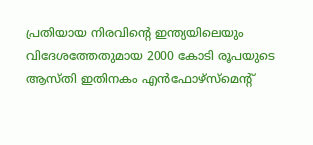പ്രതിയായ നിരവിന്റെ ഇന്ത്യയിലെയും വിദേശത്തേതുമായ 2000 കോടി രൂപയുടെ ആസ്തി ഇതിനകം എൻഫോഴ്‌സ്‌മെന്റ്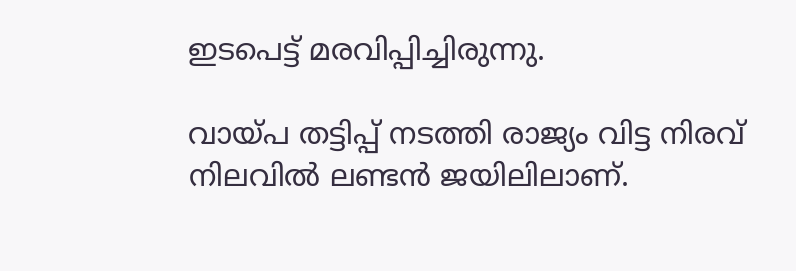ഇടപെട്ട് മരവിപ്പിച്ചിരുന്നു.

വായ്പ തട്ടിപ്പ് നടത്തി രാജ്യം വിട്ട നിരവ് നിലവിൽ‍ ലണ്ടൻ‍ ജയിലിലാണ്.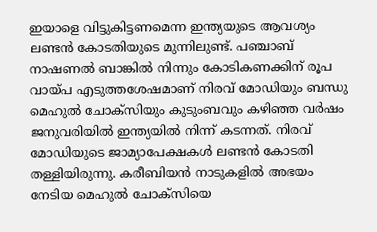ഇയാളെ വിട്ടുകിട്ടണമെന്ന ഇന്ത്യയുടെ ആവശ്യം ലണ്ടൻ‍ കോടതിയുടെ മുന്നിലുണ്ട്. പഞ്ചാബ് നാഷണൽ‍ ബാങ്കിൽ‍ നിന്നും കോടികണക്കിന് രൂപ വായ്പ എടുത്തശേഷമാണ് നിരവ് മോഡിയും ബന്ധു മെഹുൽ‍ ചോക്‌സിയും കുടുംബവും കഴിഞ്ഞ വർ‍ഷം ജനുവരിയിൽ‍ ഇന്ത്യയിൽ‍ നിന്ന് കടന്നത്. നിരവ് മോഡിയുടെ ജാമ്യാപേക്ഷകൾ‍ ലണ്ടൻ‍ കോടതി തള്ളിയിരുന്നു. കരീബിയൻ‍ നാടുകളിൽ‍ അഭയം നേടിയ മെഹുൽ‍ ചോക്‌സിയെ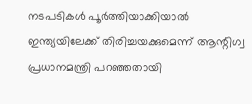നടപടികൾ‍ പൂർ‍ത്തിയാക്കിയാൽ‍ ഇന്ത്യയിലേക്ക് തിരിച്ചയക്കുമെന്ന് ആന്റിഗ്വ പ്രധാനമന്ത്രി പറഞ്ഞതായി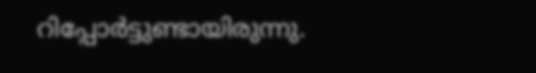റിപ്പോർ‍ട്ടുണ്ടായിരുന്നു.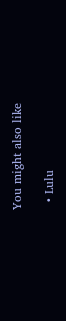You might also like

  • Lulu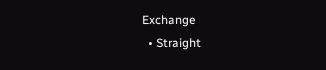Exchange
  • Straight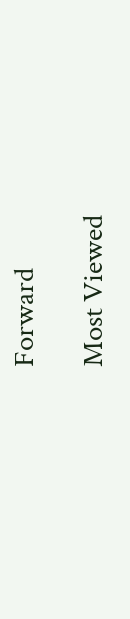Forward

Most Viewed